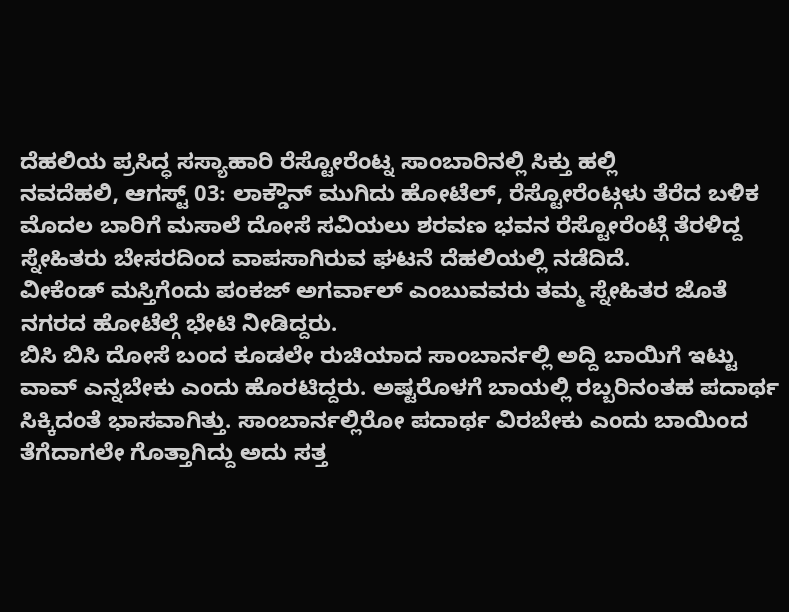ದೆಹಲಿಯ ಪ್ರಸಿದ್ಧ ಸಸ್ಯಾಹಾರಿ ರೆಸ್ಟೋರೆಂಟ್ನ ಸಾಂಬಾರಿನಲ್ಲಿ ಸಿಕ್ತು ಹಲ್ಲಿ
ನವದೆಹಲಿ, ಆಗಸ್ಟ್ 03: ಲಾಕ್ಡೌನ್ ಮುಗಿದು ಹೋಟೆಲ್, ರೆಸ್ಟೋರೆಂಟ್ಗಳು ತೆರೆದ ಬಳಿಕ ಮೊದಲ ಬಾರಿಗೆ ಮಸಾಲೆ ದೋಸೆ ಸವಿಯಲು ಶರವಣ ಭವನ ರೆಸ್ಟೋರೆಂಟ್ಗೆ ತೆರಳಿದ್ದ ಸ್ನೇಹಿತರು ಬೇಸರದಿಂದ ವಾಪಸಾಗಿರುವ ಘಟನೆ ದೆಹಲಿಯಲ್ಲಿ ನಡೆದಿದೆ.
ವೀಕೆಂಡ್ ಮಸ್ತಿಗೆಂದು ಪಂಕಜ್ ಅಗರ್ವಾಲ್ ಎಂಬುವವರು ತಮ್ಮ ಸ್ನೇಹಿತರ ಜೊತೆ ನಗರದ ಹೋಟೆಲ್ಗೆ ಭೇಟಿ ನೀಡಿದ್ದರು.
ಬಿಸಿ ಬಿಸಿ ದೋಸೆ ಬಂದ ಕೂಡಲೇ ರುಚಿಯಾದ ಸಾಂಬಾರ್ನಲ್ಲಿ ಅದ್ದಿ ಬಾಯಿಗೆ ಇಟ್ಟು ವಾವ್ ಎನ್ನಬೇಕು ಎಂದು ಹೊರಟಿದ್ದರು. ಅಷ್ಟರೊಳಗೆ ಬಾಯಲ್ಲಿ ರಬ್ಬರಿನಂತಹ ಪದಾರ್ಥ ಸಿಕ್ಕಿದಂತೆ ಭಾಸವಾಗಿತ್ತು. ಸಾಂಬಾರ್ನಲ್ಲಿರೋ ಪದಾರ್ಥ ವಿರಬೇಕು ಎಂದು ಬಾಯಿಂದ ತೆಗೆದಾಗಲೇ ಗೊತ್ತಾಗಿದ್ದು ಅದು ಸತ್ತ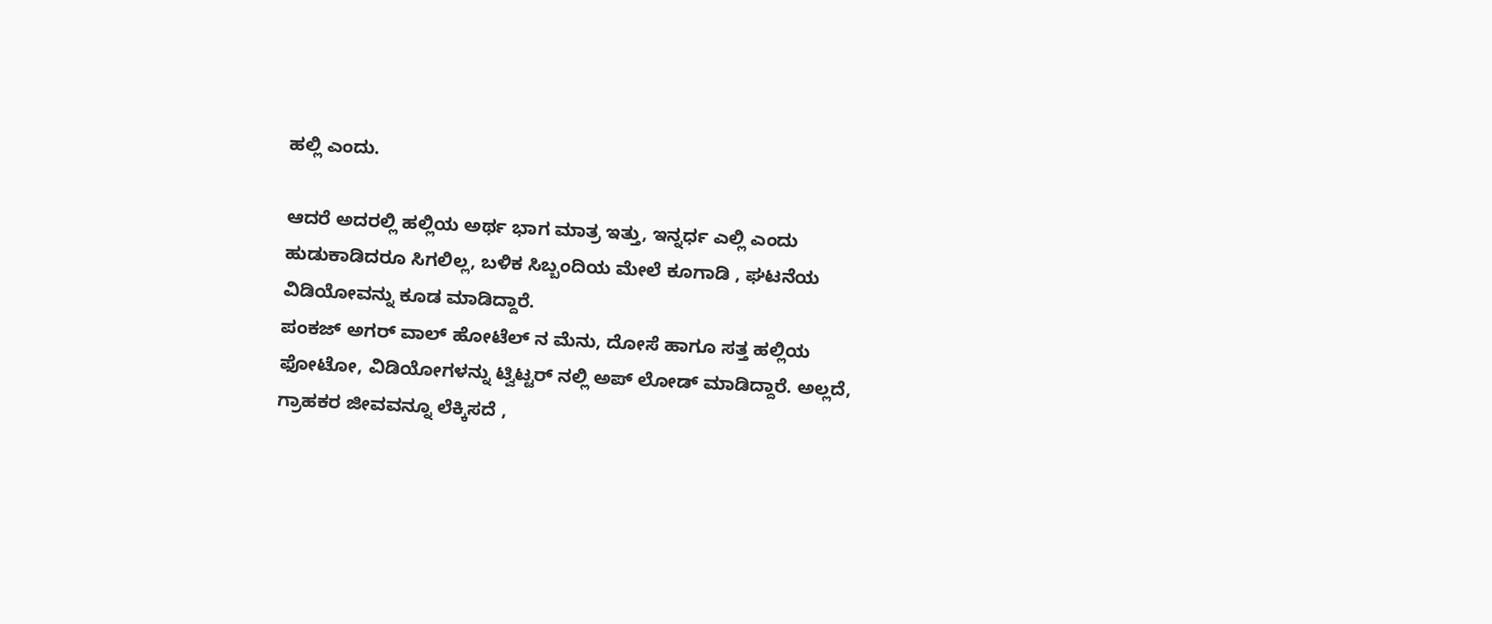ಹಲ್ಲಿ ಎಂದು.

ಆದರೆ ಅದರಲ್ಲಿ ಹಲ್ಲಿಯ ಅರ್ಥ ಭಾಗ ಮಾತ್ರ ಇತ್ತು, ಇನ್ನರ್ಧ ಎಲ್ಲಿ ಎಂದು ಹುಡುಕಾಡಿದರೂ ಸಿಗಲಿಲ್ಲ, ಬಳಿಕ ಸಿಬ್ಬಂದಿಯ ಮೇಲೆ ಕೂಗಾಡಿ , ಘಟನೆಯ ವಿಡಿಯೋವನ್ನು ಕೂಡ ಮಾಡಿದ್ದಾರೆ.
ಪಂಕಜ್ ಅಗರ್ ವಾಲ್ ಹೋಟೆಲ್ ನ ಮೆನು, ದೋಸೆ ಹಾಗೂ ಸತ್ತ ಹಲ್ಲಿಯ ಫೋಟೋ, ವಿಡಿಯೋಗಳನ್ನು ಟ್ವಿಟ್ಟರ್ ನಲ್ಲಿ ಅಪ್ ಲೋಡ್ ಮಾಡಿದ್ದಾರೆ. ಅಲ್ಲದೆ, ಗ್ರಾಹಕರ ಜೀವವನ್ನೂ ಲೆಕ್ಕಿಸದೆ ,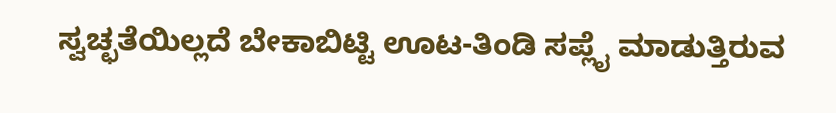ಸ್ವಚ್ಛತೆಯಿಲ್ಲದೆ ಬೇಕಾಬಿಟ್ಟಿ ಊಟ-ತಿಂಡಿ ಸಪ್ಲೈ ಮಾಡುತ್ತಿರುವ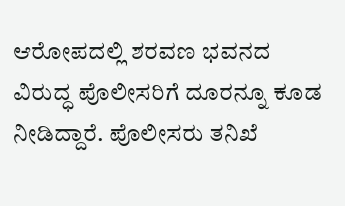ಆರೋಪದಲ್ಲಿ ಶರವಣ ಭವನದ ವಿರುದ್ಧ ಪೊಲೀಸರಿಗೆ ದೂರನ್ನೂ ಕೂಡ ನೀಡಿದ್ದಾರೆ. ಪೊಲೀಸರು ತನಿಖೆ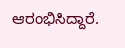ಆರಂಭಿಸಿದ್ದಾರೆ.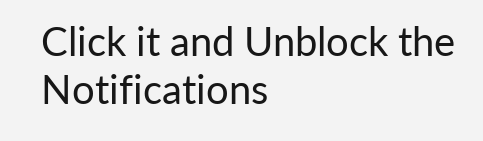Click it and Unblock the Notifications